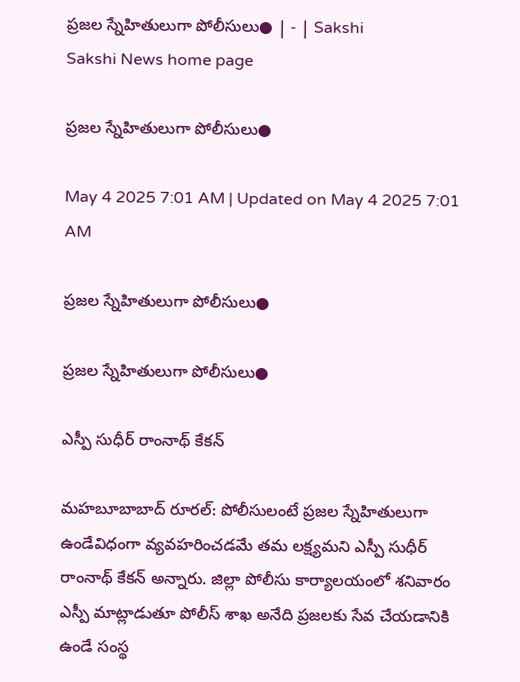ప్రజల స్నేహితులుగా పోలీసులు● | - | Sakshi
Sakshi News home page

ప్రజల స్నేహితులుగా పోలీసులు●

May 4 2025 7:01 AM | Updated on May 4 2025 7:01 AM

ప్రజల స్నేహితులుగా పోలీసులు●

ప్రజల స్నేహితులుగా పోలీసులు●

ఎస్పీ సుధీర్‌ రాంనాథ్‌ కేకన్‌

మహబూబాబాద్‌ రూరల్‌: పోలీసులంటే ప్రజల స్నేహితులుగా ఉండేవిధంగా వ్యవహరించడమే తమ లక్ష్యమని ఎస్పీ సుధీర్‌ రాంనాథ్‌ కేకన్‌ అన్నారు. జిల్లా పోలీసు కార్యాలయంలో శనివారం ఎస్పీ మాట్లాడుతూ పోలీస్‌ శాఖ అనేది ప్రజలకు సేవ చేయడానికి ఉండే సంస్థ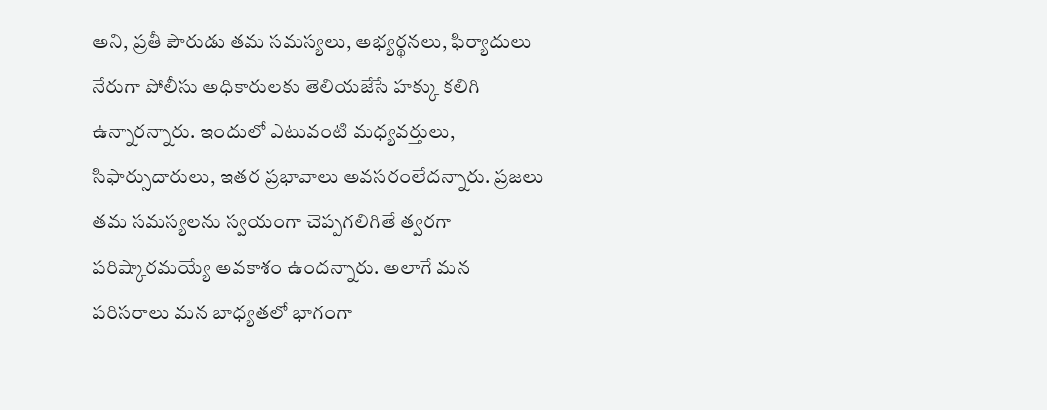అని, ప్రతీ పౌరుడు తమ సమస్యలు, అభ్యర్థనలు, ఫిర్యాదులు నేరుగా పోలీసు అధికారులకు తెలియజేసే హక్కు కలిగి ఉన్నారన్నారు. ఇందులో ఎటువంటి మధ్యవర్తులు, సిఫార్సుదారులు, ఇతర ప్రభావాలు అవసరంలేదన్నారు. ప్రజలు తమ సమస్యలను స్వయంగా చెప్పగలిగితే త్వరగా పరిష్కారమయ్యే అవకాశం ఉందన్నారు. అలాగే మన పరిసరాలు మన బాధ్యతలో భాగంగా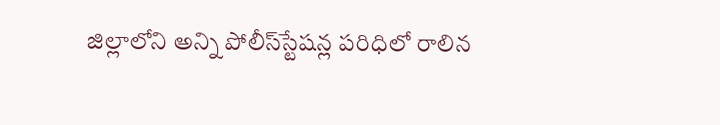జిల్లాలోని అన్ని పోలీస్‌స్టేషన్ల పరిధిలో రాలిన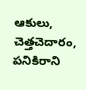ఆకులు, చెత్తచెదారం, పనికిరాని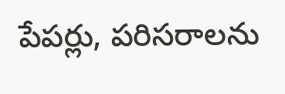పేపర్లు, పరిసరాలను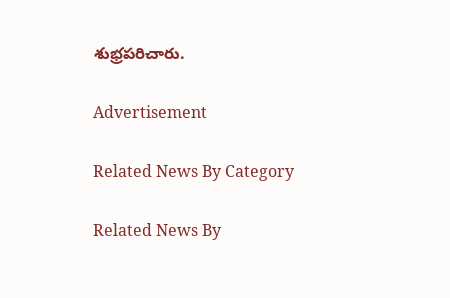శుభ్రపరిచారు.

Advertisement

Related News By Category

Related News By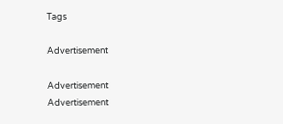Tags

Advertisement

Advertisement
Advertisement